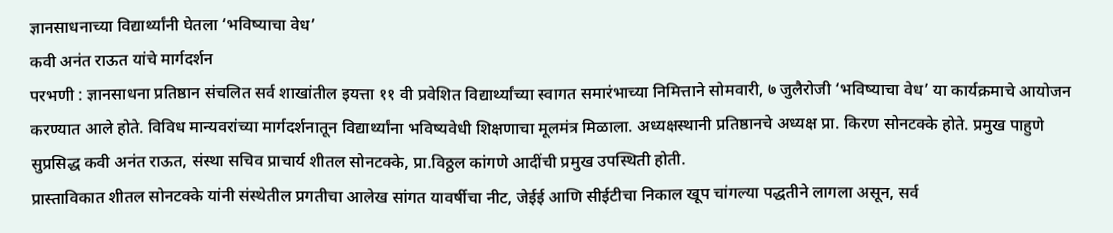ज्ञानसाधनाच्या विद्यार्थ्यांनी घेतला ‘भविष्याचा वेध’
कवी अनंत राऊत यांचे मार्गदर्शन
परभणी : ज्ञानसाधना प्रतिष्ठान संचलित सर्व शाखांतील इयत्ता ११ वी प्रवेशित विद्यार्थ्यांच्या स्वागत समारंभाच्या निमित्ताने सोमवारी, ७ जुलैरोजी ‘भविष्याचा वेध’ या कार्यक्रमाचे आयोजन करण्यात आले होते. विविध मान्यवरांच्या मार्गदर्शनातून विद्यार्थ्यांना भविष्यवेधी शिक्षणाचा मूलमंत्र मिळाला. अध्यक्षस्थानी प्रतिष्ठानचे अध्यक्ष प्रा. किरण सोनटक्के होते. प्रमुख पाहुणे सुप्रसिद्ध कवी अनंत राऊत, संस्था सचिव प्राचार्य शीतल सोनटक्के, प्रा.विठ्ठल कांगणे आदींची प्रमुख उपस्थिती होती.
प्रास्ताविकात शीतल सोनटक्के यांनी संस्थेतील प्रगतीचा आलेख सांगत यावर्षीचा नीट, जेईई आणि सीईटीचा निकाल खूप चांगल्या पद्धतीने लागला असून, सर्व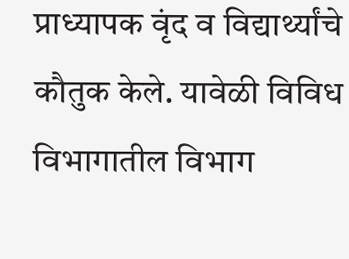प्राध्यापक वृंद व विद्यार्थ्यांचे कौतुक केले. यावेळी विविध विभागातील विभाग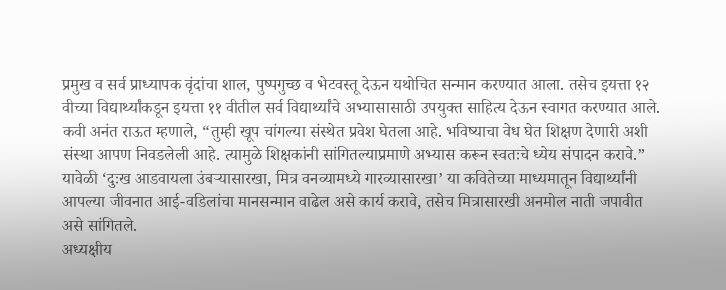प्रमुख व सर्व प्राध्यापक वृंदांचा शाल, पुष्पगुच्छ व भेटवस्तू देऊन यथोचित सन्मान करण्यात आला. तसेच इयत्ता १२ वीच्या विद्यार्थ्यांकडून इयत्ता ११ वीतील सर्व विद्यार्थ्यांचे अभ्यासासाठी उपयुक्त साहित्य देऊन स्वागत करण्यात आले. कवी अनंत राऊत म्हणाले, “तुम्ही खूप चांगल्या संस्थेत प्रवेश घेतला आहे. भविष्याचा वेध घेत शिक्षण देणारी अशी संस्था आपण निवडलेली आहे. त्यामुळे शिक्षकांनी सांगितल्याप्रमाणे अभ्यास करून स्वतःचे ध्येय संपादन करावे.” यावेळी ‘दुःख आडवायला उंबऱ्यासारखा, मित्र वनव्यामध्ये गारव्यासारखा’ या कवितेच्या माध्यमातून विद्यार्थ्यांनी आपल्या जीवनात आई-वडिलांचा मानसन्मान वाढेल असे कार्य करावे, तसेच मित्रासारखी अनमोल नाती जपावीत असे सांगितले.
अध्यक्षीय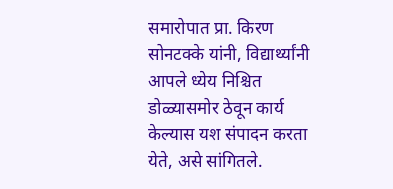समारोपात प्रा. किरण सोनटक्के यांनी, विद्यार्थ्यांनी आपले ध्येय निश्चित डोळ्यासमोर ठेवून कार्य केल्यास यश संपादन करता येते, असे सांगितले.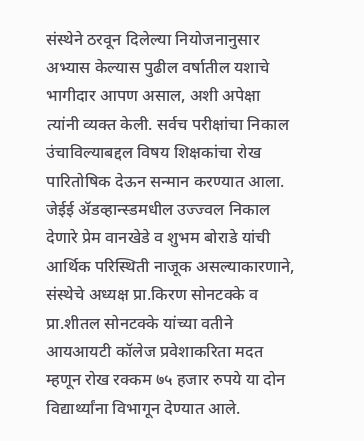संस्थेने ठरवून दिलेल्या नियोजनानुसार अभ्यास केल्यास पुढील वर्षातील यशाचे भागीदार आपण असाल, अशी अपेक्षा त्यांनी व्यक्त केली. सर्वच परीक्षांचा निकाल उंचाविल्याबद्दल विषय शिक्षकांचा रोख पारितोषिक देऊन सन्मान करण्यात आला. जेईई ॲडव्हान्स्डमधील उज्ज्वल निकाल देणारे प्रेम वानखेडे व शुभम बोराडे यांची आर्थिक परिस्थिती नाजूक असल्याकारणाने, संस्थेचे अध्यक्ष प्रा.किरण सोनटक्के व प्रा.शीतल सोनटक्के यांच्या वतीने आयआयटी कॉलेज प्रवेशाकरिता मदत म्हणून रोख रक्कम ७५ हजार रुपये या दोन विद्यार्थ्यांना विभागून देण्यात आले.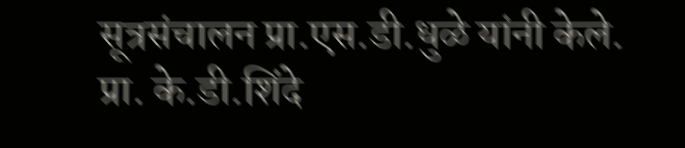सूत्रसंचालन प्रा.एस.डी.धुळे यांनी केले. प्रा. के.डी.शिंदे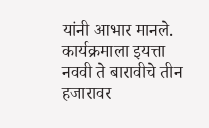यांनी आभार मानले. कार्यक्रमाला इयत्ता नववी ते बारावीचे तीन हजारावर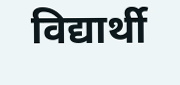विद्यार्थी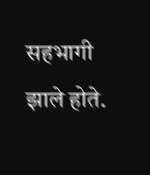सहभागी झाले होते.